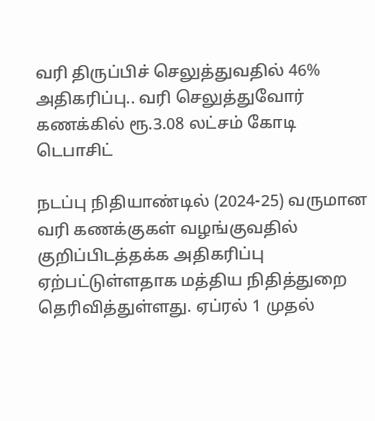வரி திருப்பிச் செலுத்துவதில் 46% அதிகரிப்பு.. வரி செலுத்துவோர் கணக்கில் ரூ.3.08 லட்சம் கோடி டெபாசிட்

நடப்பு நிதியாண்டில் (2024-25) வருமான வரி கணக்குகள் வழங்குவதில் குறிப்பிடத்தக்க அதிகரிப்பு ஏற்பட்டுள்ளதாக மத்திய நிதித்துறை தெரிவித்துள்ளது. ஏப்ரல் 1 முதல்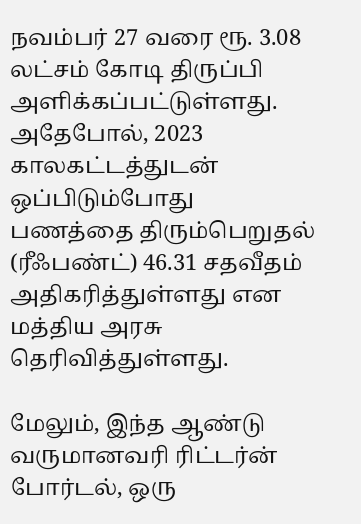நவம்பர் 27 வரை ரூ. 3.08 லட்சம் கோடி திருப்பி அளிக்கப்பட்டுள்ளது. அதேபோல், 2023 காலகட்டத்துடன் ஒப்பிடும்போது பணத்தை திரும்பெறுதல் (ரீஃபண்ட்) 46.31 சதவீதம் அதிகரித்துள்ளது என மத்திய அரசு தெரிவித்துள்ளது.

மேலும், இந்த ஆண்டு வருமானவரி ரிட்டர்ன் போர்டல், ஒரு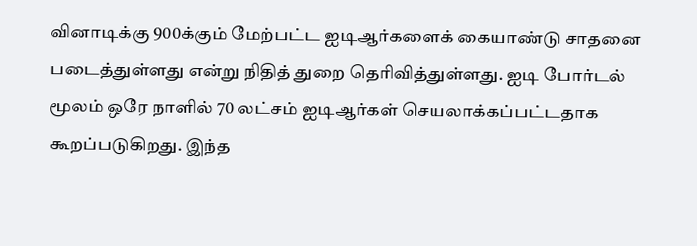வினாடிக்கு 900க்கும் மேற்பட்ட ஐடிஆர்களைக் கையாண்டு சாதனை படைத்துள்ளது என்று நிதித் துறை தெரிவித்துள்ளது. ஐடி போர்டல் மூலம் ஒரே நாளில் 70 லட்சம் ஐடிஆர்கள் செயலாக்கப்பட்டதாக கூறப்படுகிறது. இந்த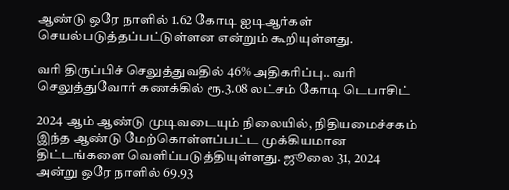ஆண்டு ஒரே நாளில் 1.62 கோடி ஐடிஆர்கள் செயல்படுத்தப்பட்டுள்ளன என்றும் கூறியுள்ளது.

வரி திருப்பிச் செலுத்துவதில் 46% அதிகரிப்பு.. வரி செலுத்துவோர் கணக்கில் ரூ.3.08 லட்சம் கோடி டெபாசிட்

2024 ஆம் ஆண்டு முடிவடையும் நிலையில், நிதியமைச்சகம் இந்த ஆண்டு மேற்கொள்ளப்பட்ட முக்கியமான திட்டங்களை வெளிப்படுத்தியுள்ளது. ஜூலை 31, 2024 அன்று ஒரே நாளில் 69.93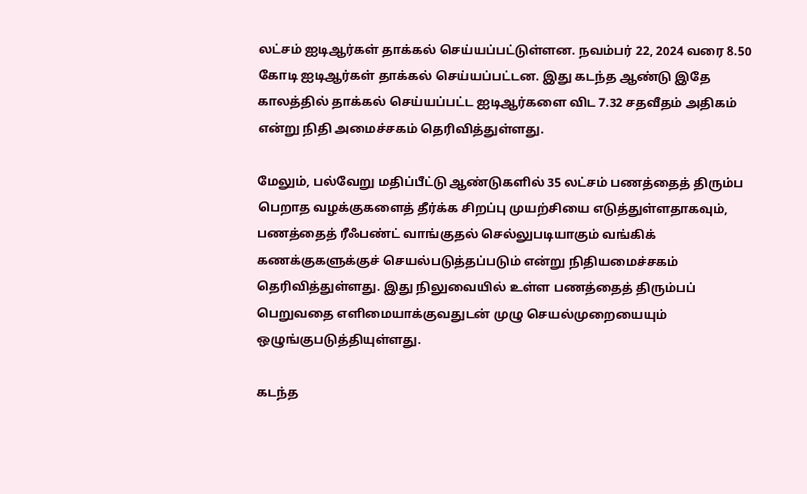லட்சம் ஐடிஆர்கள் தாக்கல் செய்யப்பட்டுள்ளன. நவம்பர் 22, 2024 வரை 8.50 கோடி ஐடிஆர்கள் தாக்கல் செய்யப்பட்டன. இது கடந்த ஆண்டு இதே காலத்தில் தாக்கல் செய்யப்பட்ட ஐடிஆர்களை விட 7.32 சதவீதம் அதிகம் என்று நிதி அமைச்சகம் தெரிவித்துள்ளது.

மேலும், பல்வேறு மதிப்பீட்டு ஆண்டுகளில் 35 லட்சம் பணத்தைத் திரும்ப பெறாத வழக்குகளைத் தீர்க்க சிறப்பு முயற்சியை எடுத்துள்ளதாகவும், பணத்தைத் ரீஃபண்ட் வாங்குதல் செல்லுபடியாகும் வங்கிக் கணக்குகளுக்குச் செயல்படுத்தப்படும் என்று நிதியமைச்சகம் தெரிவித்துள்ளது. இது நிலுவையில் உள்ள பணத்தைத் திரும்பப் பெறுவதை எளிமையாக்குவதுடன் முழு செயல்முறையையும் ஒழுங்குபடுத்தியுள்ளது.

கடந்த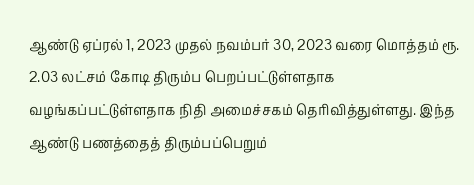ஆண்டு ஏப்ரல் 1, 2023 முதல் நவம்பர் 30, 2023 வரை மொத்தம் ரூ. 2.03 லட்சம் கோடி திரும்ப பெறப்பட்டுள்ளதாக வழங்கப்பட்டுள்ளதாக நிதி அமைச்சகம் தெரிவித்துள்ளது. இந்த ஆண்டு பணத்தைத் திரும்பப்பெறும்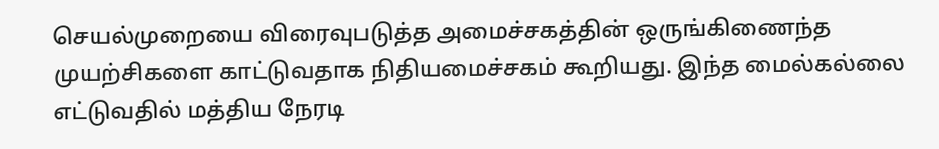செயல்முறையை விரைவுபடுத்த அமைச்சகத்தின் ஒருங்கிணைந்த முயற்சிகளை காட்டுவதாக நிதியமைச்சகம் கூறியது. இந்த மைல்கல்லை எட்டுவதில் மத்திய நேரடி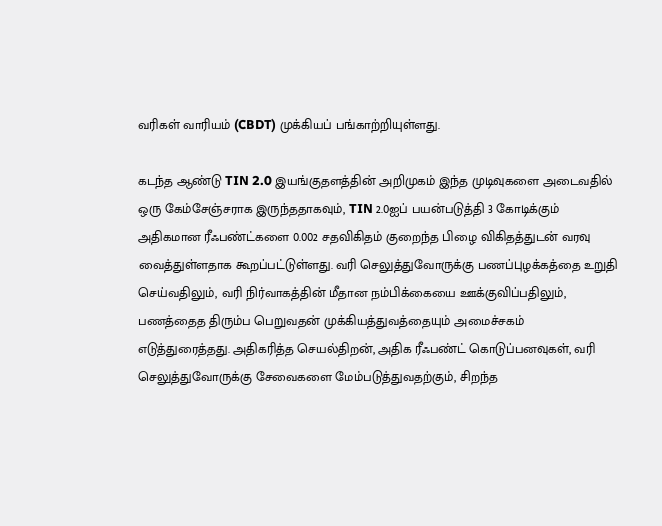வரிகள் வாரியம் (CBDT) முக்கியப் பங்காற்றியுள்ளது.

கடந்த ஆண்டு TIN 2.0 இயங்குதளத்தின் அறிமுகம் இந்த முடிவுகளை அடைவதில் ஒரு கேம்சேஞ்சராக இருந்ததாகவும், TIN 2.0ஐப் பயன்படுத்தி 3 கோடிக்கும் அதிகமான ரீஃபண்ட்களை 0.002 சதவிகிதம் குறைந்த பிழை விகிதத்துடன் வரவு வைத்துள்ளதாக கூறப்பட்டுள்ளது. வரி செலுத்துவோருக்கு பணப்புழக்கத்தை உறுதி செய்வதிலும், வரி நிர்வாகத்தின் மீதான நம்பிக்கையை ஊக்குவிப்பதிலும், பணத்தைத திரும்ப பெறுவதன் முக்கியத்துவத்தையும் அமைச்சகம் எடுத்துரைத்தது. அதிகரித்த செயல்திறன், அதிக ரீஃபண்ட் கொடுப்பனவுகள், வரி செலுத்துவோருக்கு சேவைகளை மேம்படுத்துவதற்கும், சிறந்த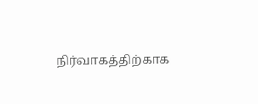நிர்வாகத்திற்காக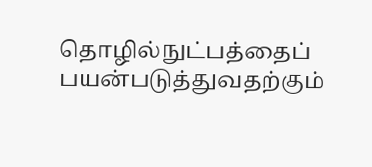தொழில்நுட்பத்தைப் பயன்படுத்துவதற்கும்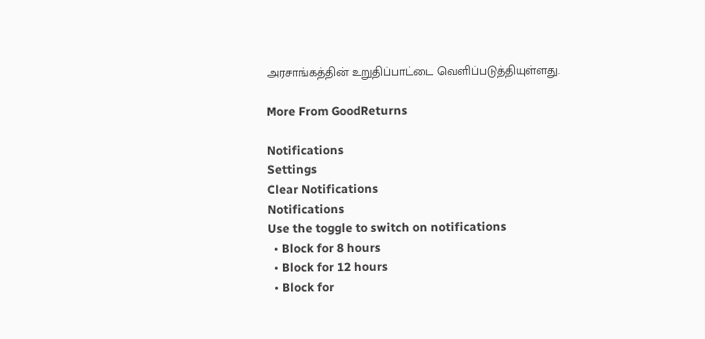அரசாங்கத்தின் உறுதிப்பாட்டை வெளிப்படுத்தியுள்ளது.

More From GoodReturns

Notifications
Settings
Clear Notifications
Notifications
Use the toggle to switch on notifications
  • Block for 8 hours
  • Block for 12 hours
  • Block for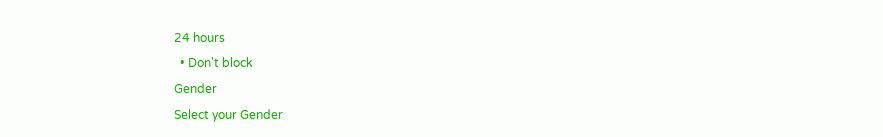24 hours
  • Don't block
Gender
Select your Gender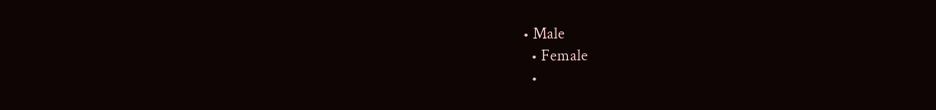• Male
  • Female
  •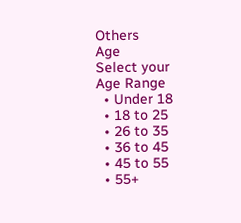Others
Age
Select your Age Range
  • Under 18
  • 18 to 25
  • 26 to 35
  • 36 to 45
  • 45 to 55
  • 55+